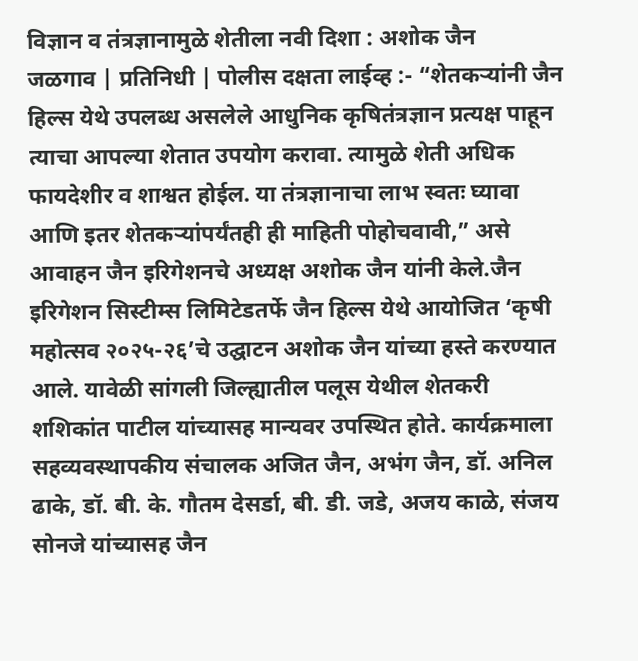विज्ञान व तंत्रज्ञानामुळे शेतीला नवी दिशा : अशोक जैन
जळगाव | प्रतिनिधी | पोलीस दक्षता लाईव्ह :- “शेतकऱ्यांनी जैन हिल्स येथे उपलब्ध असलेले आधुनिक कृषितंत्रज्ञान प्रत्यक्ष पाहून त्याचा आपल्या शेतात उपयोग करावा. त्यामुळे शेती अधिक फायदेशीर व शाश्वत होईल. या तंत्रज्ञानाचा लाभ स्वतः घ्यावा आणि इतर शेतकऱ्यांपर्यंतही ही माहिती पोहोचवावी,” असे आवाहन जैन इरिगेशनचे अध्यक्ष अशोक जैन यांनी केले.जैन इरिगेशन सिस्टीम्स लिमिटेडतर्फे जैन हिल्स येथे आयोजित ‘कृषी महोत्सव २०२५-२६’चे उद्घाटन अशोक जैन यांच्या हस्ते करण्यात आले. यावेळी सांगली जिल्ह्यातील पलूस येथील शेतकरी शशिकांत पाटील यांच्यासह मान्यवर उपस्थित होते. कार्यक्रमाला सहव्यवस्थापकीय संचालक अजित जैन, अभंग जैन, डॉ. अनिल ढाके, डॉ. बी. के. गौतम देसर्डा, बी. डी. जडे, अजय काळे, संजय सोनजे यांच्यासह जैन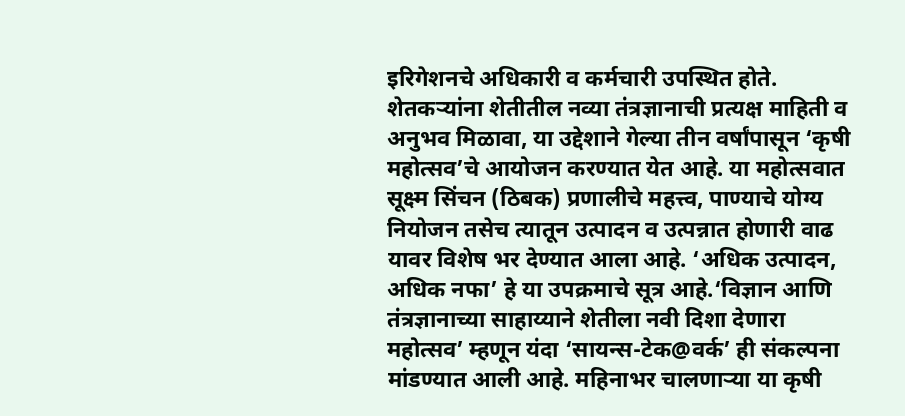इरिगेशनचे अधिकारी व कर्मचारी उपस्थित होते.
शेतकऱ्यांना शेतीतील नव्या तंत्रज्ञानाची प्रत्यक्ष माहिती व अनुभव मिळावा, या उद्देशाने गेल्या तीन वर्षांपासून ‘कृषी महोत्सव’चे आयोजन करण्यात येत आहे. या महोत्सवात सूक्ष्म सिंचन (ठिबक) प्रणालीचे महत्त्व, पाण्याचे योग्य नियोजन तसेच त्यातून उत्पादन व उत्पन्नात होणारी वाढ यावर विशेष भर देण्यात आला आहे. ‘अधिक उत्पादन, अधिक नफा’ हे या उपक्रमाचे सूत्र आहे.‘विज्ञान आणि तंत्रज्ञानाच्या साहाय्याने शेतीला नवी दिशा देणारा महोत्सव’ म्हणून यंदा ‘सायन्स-टेक@वर्क’ ही संकल्पना मांडण्यात आली आहे. महिनाभर चालणाऱ्या या कृषी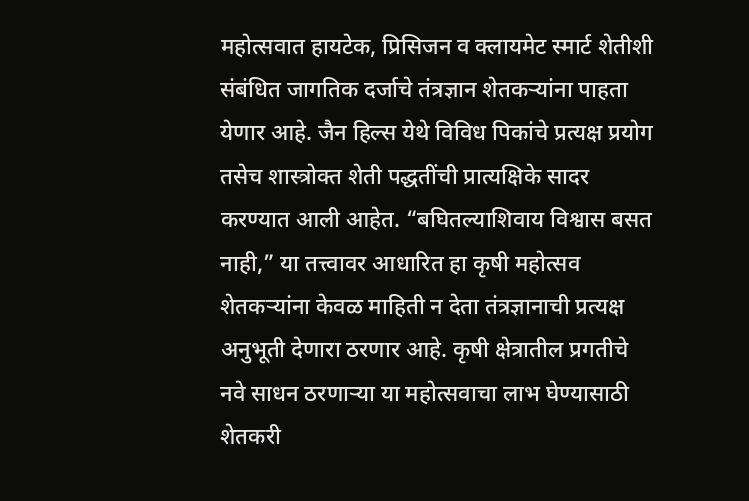महोत्सवात हायटेक, प्रिसिजन व क्लायमेट स्मार्ट शेतीशी संबंधित जागतिक दर्जाचे तंत्रज्ञान शेतकऱ्यांना पाहता येणार आहे. जैन हिल्स येथे विविध पिकांचे प्रत्यक्ष प्रयोग तसेच शास्त्रोक्त शेती पद्धतींची प्रात्यक्षिके सादर करण्यात आली आहेत. “बघितल्याशिवाय विश्वास बसत नाही,” या तत्त्वावर आधारित हा कृषी महोत्सव शेतकऱ्यांना केवळ माहिती न देता तंत्रज्ञानाची प्रत्यक्ष अनुभूती देणारा ठरणार आहे. कृषी क्षेत्रातील प्रगतीचे नवे साधन ठरणाऱ्या या महोत्सवाचा लाभ घेण्यासाठी शेतकरी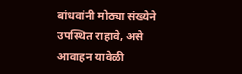बांधवांनी मोठ्या संख्येने उपस्थित राहावे, असे आवाहन यावेळी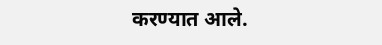करण्यात आले.